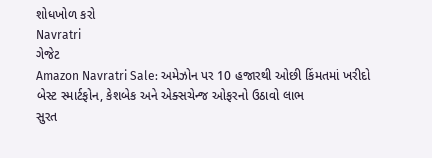શોધખોળ કરો
Navratri
ગેજેટ
Amazon Navratri Sale: અમેઝોન પર 10 હજારથી ઓછી કિંમતમાં ખરીદો બેસ્ટ સ્માર્ટફોન, કેશબેક અને એક્સચેન્જ ઓફરનો ઉઠાવો લાભ
સુરત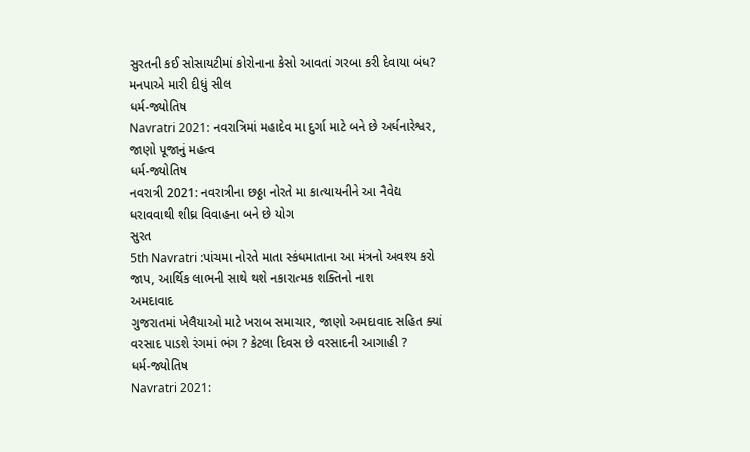સુરતની કઈ સોસાયટીમાં કોરોનાના કેસો આવતાં ગરબા કરી દેવાયા બંધ? મનપાએ મારી દીધું સીલ
ધર્મ-જ્યોતિષ
Navratri 2021: નવરાત્રિમાં મહાદેવ મા દુર્ગા માટે બને છે અર્ધનારેશ્વર, જાણો પૂજાનું મહત્વ
ધર્મ-જ્યોતિષ
નવરાત્રી 2021: નવરાત્રીના છઠ્ઠા નોરતે મા કાત્યાયનીને આ નૈવેદ્ય ધરાવવાથી શીઘ્ર વિવાહના બને છે યોગ
સુરત
5th Navratri :પાંચમા નોરતે માતા સ્કંધમાતાના આ મંત્રનો અવશ્ય કરો જાપ, આર્થિક લાભની સાથે થશે નકારાત્મક શક્તિનો નાશ
અમદાવાદ
ગુજરાતમાં ખેલૈયાઓ માટે ખરાબ સમાચાર, જાણો અમદાવાદ સહિત ક્યાં વરસાદ પાડશે રંગમાં ભંગ ? કેટલા દિવસ છે વરસાદની આગાહી ?
ધર્મ-જ્યોતિષ
Navratri 2021: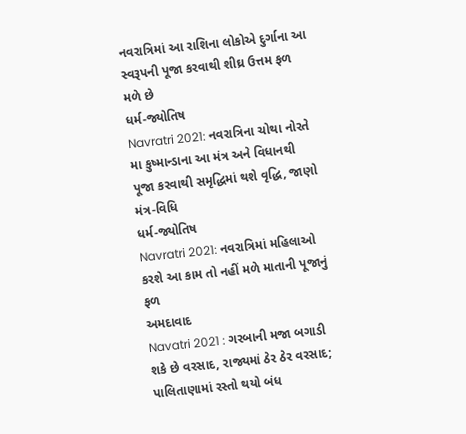નવરાત્રિમાં આ રાશિના લોકોએ દુર્ગાના આ સ્વરૂપની પૂજા કરવાથી શીઘ્ર ઉત્તમ ફળ મળે છે
ધર્મ-જ્યોતિષ
Navratri 2021: નવરાત્રિના ચોથા નોરતે મા કુષ્માન્ડાના આ મંત્ર અને વિધાનથી પૂજા કરવાથી સમૃદ્ધિમાં થશે વૃદ્ધિ, જાણો મંત્ર-વિધિ
ધર્મ-જ્યોતિષ
Navratri 2021: નવરાત્રિમાં મહિલાઓ કરશે આ કામ તો નહીં મળે માતાની પૂજાનું ફળ
અમદાવાદ
Navatri 2021 : ગરબાની મજા બગાડી શકે છે વરસાદ, રાજ્યમાં ઠેર ઠેર વરસાદ; પાલિતાણામાં રસ્તો થયો બંધ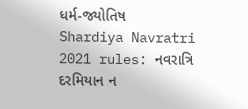ધર્મ-જ્યોતિષ
Shardiya Navratri 2021 rules: નવરાત્રિ દરમિયાન ન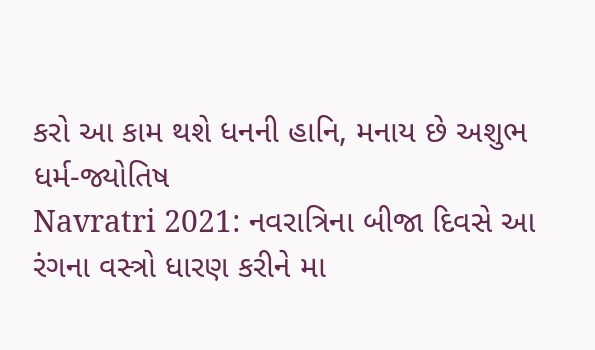કરો આ કામ થશે ધનની હાનિ, મનાય છે અશુભ
ધર્મ-જ્યોતિષ
Navratri 2021: નવરાત્રિના બીજા દિવસે આ રંગના વસ્ત્રો ધારણ કરીને મા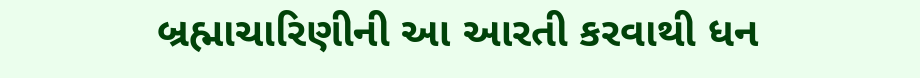બ્રહ્માચારિણીની આ આરતી કરવાથી ધન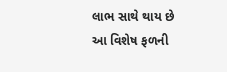લાભ સાથે થાય છે આ વિશેષ ફળની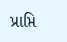પ્રાપ્તિ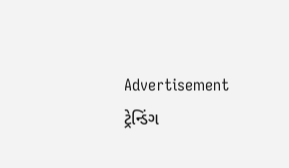Advertisement
ટ્રેન્ડિંગ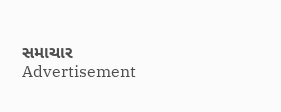સમાચાર
Advertisement